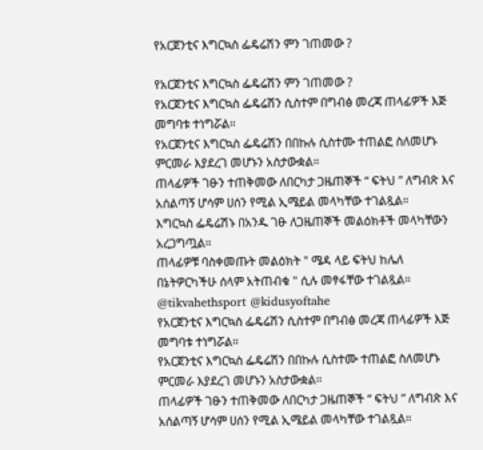የአርጀንቲና እግርኳስ ፌዴሬሽን ምን ገጠመው ?

የአርጀንቲና እግርኳስ ፌዴሬሽን ምን ገጠመው ?
የአርጀንቲና እግርኳስ ፌዴሬሽን ሲስተም በግብፅ መረጃ ጠላፊዎች እጅ መግባቱ ተነግሯል።
የአርጀንቲና እግርኳስ ፌዴሬሽን በበኩሉ ሲስተሙ ተጠልፎ ስለመሆኑ ምርመራ እያደረገ መሆኑን አስታውቋል።
ጠላፊዎች ገፁን ተጠቅመው ለበርካታ ጋዜጠኞች “ ፍትህ ” ለግብጽ እና አሰልጣኝ ሆሳም ሀሰን የሚል ኢሜይል መላካቸው ተገልጿል።
እግርኳስ ፌዴሬሽኑ በአንዱ ገፁ ለጋዜጠኞች መልዕክቶች መላካቸውን አረጋግጧል።
ጠላፊዎቹ ባስቀመጡት መልዕክት " ሜዳ ላይ ፍትህ ከሌለ በኔትዎርካችሁ ሰላም አትጠብቁ " ሲሉ መፃፋቸው ተገልጿል።
@tikvahethsport @kidusyoftahe
የአርጀንቲና እግርኳስ ፌዴሬሽን ሲስተም በግብፅ መረጃ ጠላፊዎች እጅ መግባቱ ተነግሯል።
የአርጀንቲና እግርኳስ ፌዴሬሽን በበኩሉ ሲስተሙ ተጠልፎ ስለመሆኑ ምርመራ እያደረገ መሆኑን አስታውቋል።
ጠላፊዎች ገፁን ተጠቅመው ለበርካታ ጋዜጠኞች “ ፍትህ ” ለግብጽ እና አሰልጣኝ ሆሳም ሀሰን የሚል ኢሜይል መላካቸው ተገልጿል።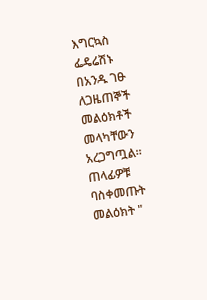እግርኳስ ፌዴሬሽኑ በአንዱ ገፁ ለጋዜጠኞች መልዕክቶች መላካቸውን አረጋግጧል።
ጠላፊዎቹ ባስቀመጡት መልዕክት "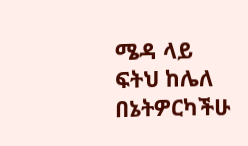ሜዳ ላይ ፍትህ ከሌለ በኔትዎርካችሁ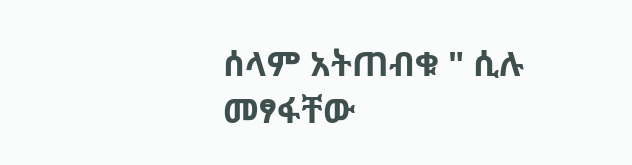ሰላም አትጠብቁ " ሲሉ መፃፋቸው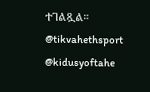ተገልጿል።
@tikvahethsport @kidusyoftahe